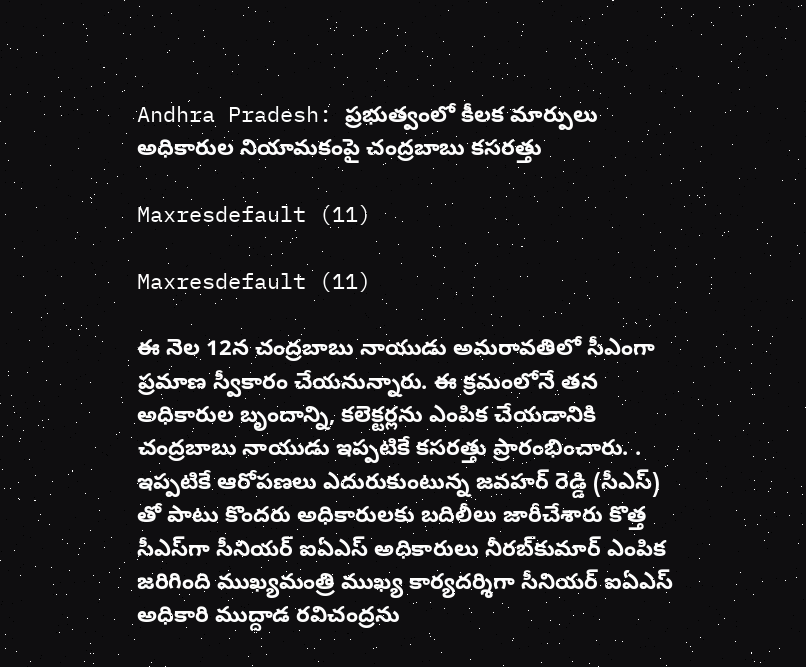Andhra Pradesh: ప్రభుత్వంలో కీలక మార్పులు అధికారుల నియామకంపై చంద్రబాబు కసరత్తు

Maxresdefault (11)

Maxresdefault (11)

ఈ నెల 12న చంద్రబాబు నాయుడు అమరావతిలో సీఎంగా ప్రమాణ స్వీకారం చేయనున్నారు. ఈ క్రమంలోనే తన అధికారుల బృందాన్ని, కలెక్టర్లను ఎంపిక చేయడానికి చంద్రబాబు నాయుడు ఇప్పటికే కసరత్తు ప్రారంభించారు. . ఇప్పటికే ఆరోపణలు ఎదురుకుంటున్న జవహర్ రెడ్డి (సీఎస్‌) తో పాటు కొందరు అధికారులకు బదిలీలు జారీచేశారు కొత్త సీఎస్‌గా సీనియర్‌ ఐఏఎస్‌ అధికారులు నీరబ్‌కుమార్‌ ఎంపిక జరిగింది ముఖ్యమంత్రి ముఖ్య కార్యదర్శిగా సీనియర్ ఐఏఎస్ అధికారి ముద్దాడ రవిచంద్రను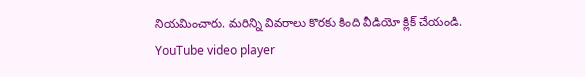నియమించారు. మరిన్ని వివరాలు కొరకు కింది వీడియో క్లిక్ చేయండి.
YouTube video player